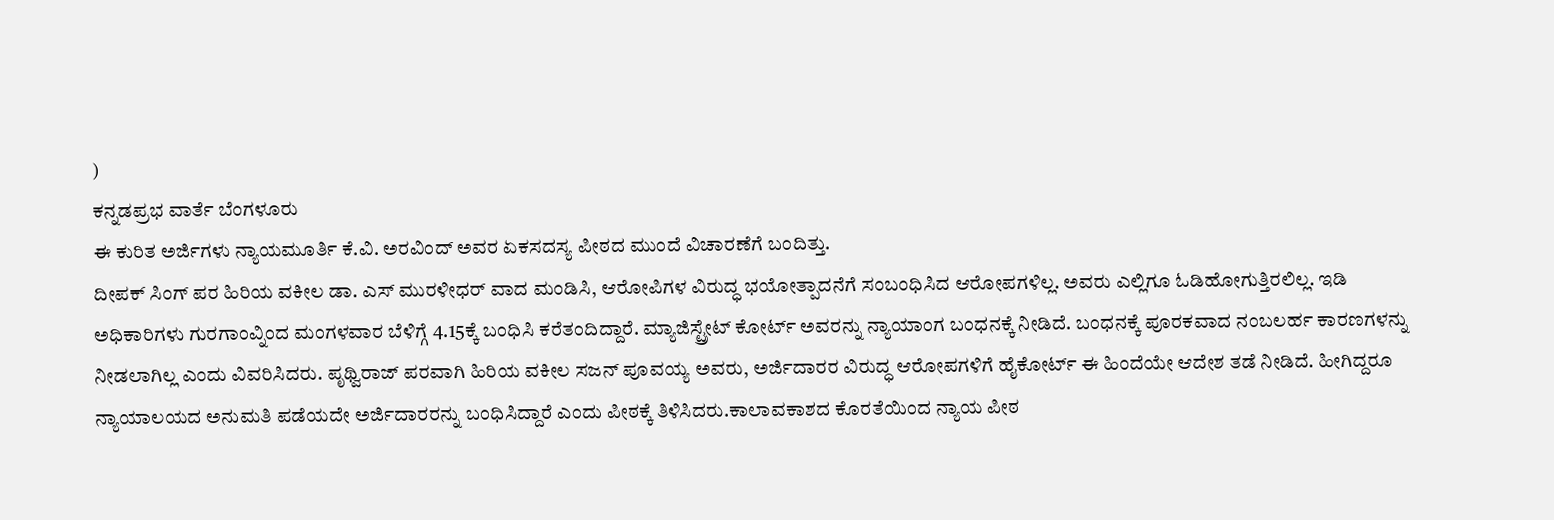)
ಕನ್ನಡಪ್ರಭ ವಾರ್ತೆ ಬೆಂಗಳೂರು
ಈ ಕುರಿತ ಅರ್ಜಿಗಳು ನ್ಯಾಯಮೂರ್ತಿ ಕೆ.ವಿ. ಅರವಿಂದ್ ಅವರ ಏಕಸದಸ್ಯ ಪೀಠದ ಮುಂದೆ ವಿಚಾರಣೆಗೆ ಬಂದಿತ್ತು.
ದೀಪಕ್ ಸಿಂಗ್ ಪರ ಹಿರಿಯ ವಕೀಲ ಡಾ. ಎಸ್ ಮುರಳೀಧರ್ ವಾದ ಮಂಡಿಸಿ, ಆರೋಪಿಗಳ ವಿರುದ್ಧ ಭಯೋತ್ಪಾದನೆಗೆ ಸಂಬಂಧಿಸಿದ ಆರೋಪಗಳಿಲ್ಲ. ಅವರು ಎಲ್ಲಿಗೂ ಓಡಿಹೋಗುತ್ತಿರಲಿಲ್ಲ. ಇಡಿ ಅಧಿಕಾರಿಗಳು ಗುರಗಾಂವ್ನಿಂದ ಮಂಗಳವಾರ ಬೆಳಿಗ್ಗೆ 4.15ಕ್ಕೆ ಬಂಧಿಸಿ ಕರೆತಂದಿದ್ದಾರೆ. ಮ್ಯಾಜಿಸ್ಟ್ರೇಟ್ ಕೋರ್ಟ್ ಅವರನ್ನು ನ್ಯಾಯಾಂಗ ಬಂಧನಕ್ಕೆ ನೀಡಿದೆ. ಬಂಧನಕ್ಕೆ ಪೂರಕವಾದ ನಂಬಲರ್ಹ ಕಾರಣಗಳನ್ನು ನೀಡಲಾಗಿಲ್ಲ ಎಂದು ವಿವರಿಸಿದರು. ಪೃಥ್ವಿರಾಜ್ ಪರವಾಗಿ ಹಿರಿಯ ವಕೀಲ ಸಜನ್ ಪೂವಯ್ಯ ಅವರು, ಅರ್ಜಿದಾರರ ವಿರುದ್ಧ ಆರೋಪಗಳಿಗೆ ಹೈಕೋರ್ಟ್ ಈ ಹಿಂದೆಯೇ ಆದೇಶ ತಡೆ ನೀಡಿದೆ. ಹೀಗಿದ್ದರೂ ನ್ಯಾಯಾಲಯದ ಅನುಮತಿ ಪಡೆಯದೇ ಅರ್ಜಿದಾರರನ್ನು ಬಂಧಿಸಿದ್ದಾರೆ ಎಂದು ಪೀಠಕ್ಕೆ ತಿಳಿಸಿದರು.ಕಾಲಾವಕಾಶದ ಕೊರತೆಯಿಂದ ನ್ಯಾಯ ಪೀಠ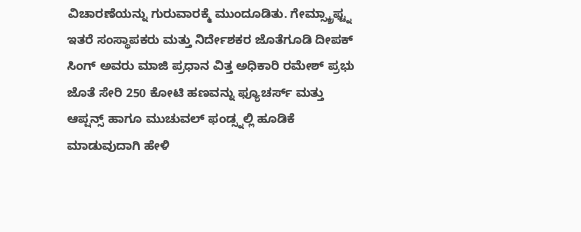ವಿಚಾರಣೆಯನ್ನು ಗುರುವಾರಕ್ಮೆ ಮುಂದೂಡಿತು. ಗೇಮ್ಸ್ಕ್ರಾಫ್ಟ್ನ ಇತರೆ ಸಂಸ್ಥಾಪಕರು ಮತ್ತು ನಿರ್ದೇಶಕರ ಜೊತೆಗೂಡಿ ದೀಪಕ್ ಸಿಂಗ್ ಅವರು ಮಾಜಿ ಪ್ರಧಾನ ವಿತ್ತ ಅಧಿಕಾರಿ ರಮೇಶ್ ಪ್ರಭು ಜೊತೆ ಸೇರಿ 250 ಕೋಟಿ ಹಣವನ್ನು ಫ್ಯೂಚರ್ಸ್ ಮತ್ತು ಆಪ್ಷನ್ಸ್ ಹಾಗೂ ಮುಚುವಲ್ ಫಂಡ್ಸ್ನಲ್ಲಿ ಹೂಡಿಕೆ ಮಾಡುವುದಾಗಿ ಹೇಳಿ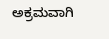ಅಕ್ರಮವಾಗಿ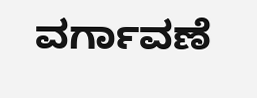ವರ್ಗಾವಣೆ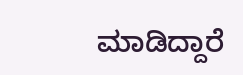ಮಾಡಿದ್ದಾರೆ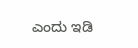ಎಂದು ಇಡಿ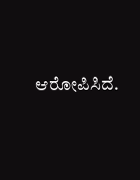ಆರೋಪಿಸಿದೆ.